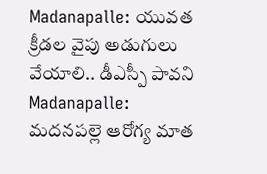Madanapalle: యువత క్రీడల వైపు అడుగులు వేయాలి.. డీఎస్పీ పావని
Madanapalle: మదనపల్లె ఆరోగ్య మాత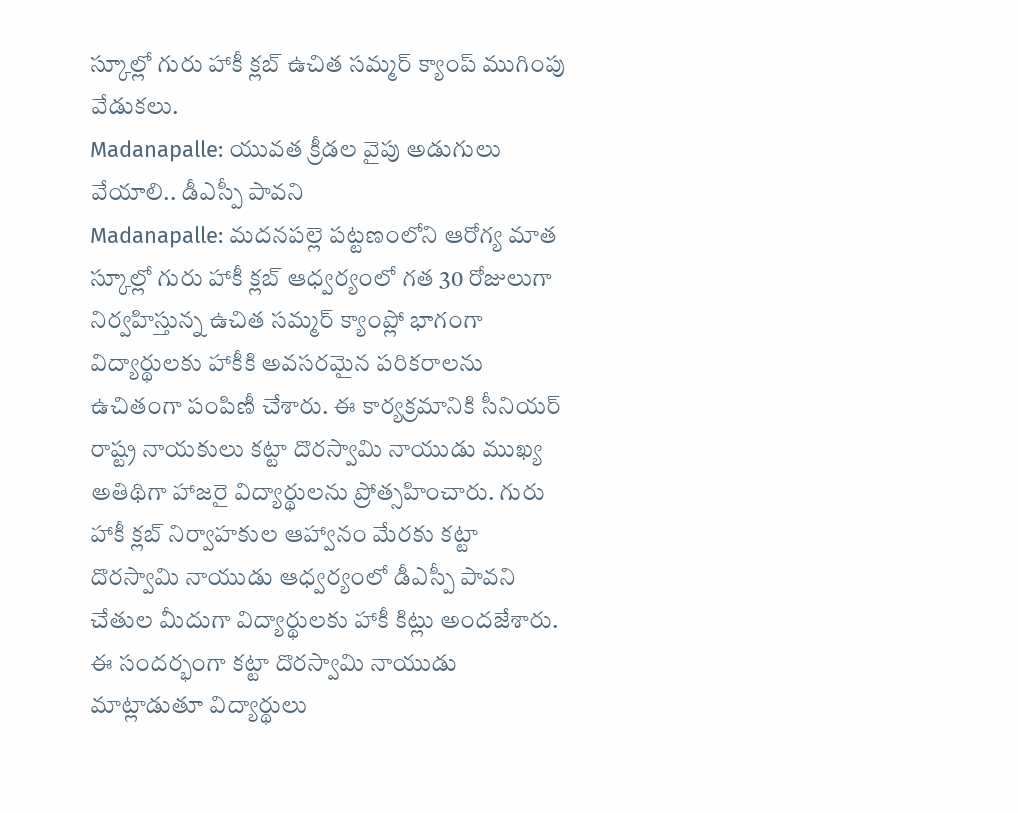స్కూల్లో గురు హాకీ క్లబ్ ఉచిత సమ్మర్ క్యాంప్ ముగింపు వేడుకలు.
Madanapalle: యువత క్రీడల వైపు అడుగులు వేయాలి.. డీఎస్పీ పావని
Madanapalle: మదనపల్లె పట్టణంలోని ఆరోగ్య మాత స్కూల్లో గురు హాకీ క్లబ్ ఆధ్వర్యంలో గత 30 రోజులుగా నిర్వహిస్తున్న ఉచిత సమ్మర్ క్యాంప్లో భాగంగా విద్యార్థులకు హాకీకి అవసరమైన పరికరాలను ఉచితంగా పంపిణీ చేశారు. ఈ కార్యక్రమానికి సీనియర్ రాష్ట్ర నాయకులు కట్టా దొరస్వామి నాయుడు ముఖ్య అతిథిగా హాజరై విద్యార్థులను ప్రోత్సహించారు. గురు హాకీ క్లబ్ నిర్వాహకుల ఆహ్వానం మేరకు కట్టా దొరస్వామి నాయుడు ఆధ్వర్యంలో డీఎస్పీ పావని చేతుల మీదుగా విద్యార్థులకు హాకీ కిట్లు అందజేశారు. ఈ సందర్భంగా కట్టా దొరస్వామి నాయుడు మాట్లాడుతూ విద్యార్థులు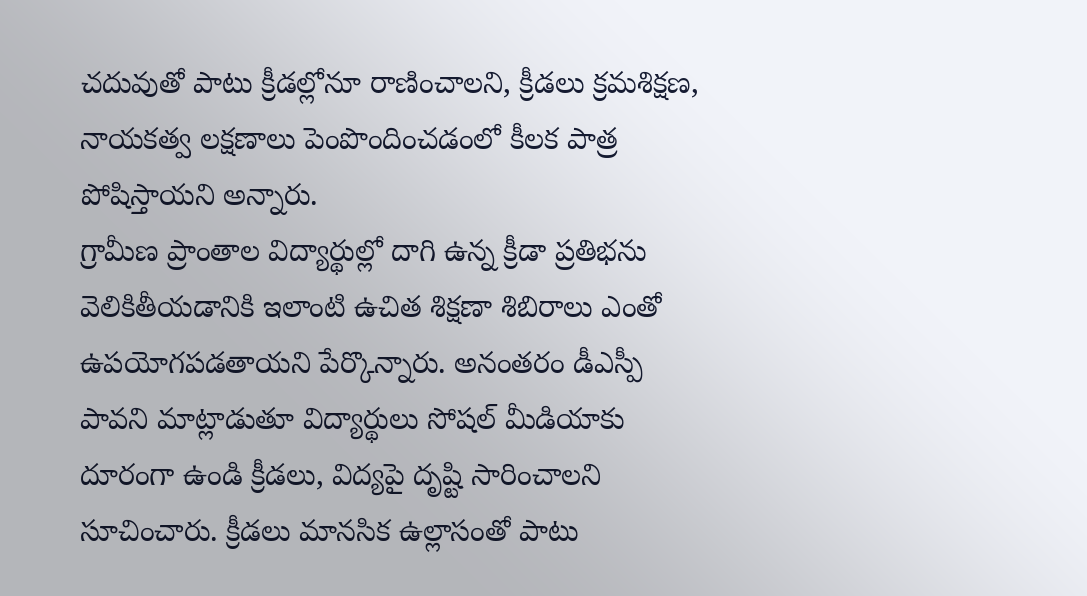చదువుతో పాటు క్రీడల్లోనూ రాణించాలని, క్రీడలు క్రమశిక్షణ, నాయకత్వ లక్షణాలు పెంపొందించడంలో కీలక పాత్ర పోషిస్తాయని అన్నారు.
గ్రామీణ ప్రాంతాల విద్యార్థుల్లో దాగి ఉన్న క్రీడా ప్రతిభను వెలికితీయడానికి ఇలాంటి ఉచిత శిక్షణా శిబిరాలు ఎంతో ఉపయోగపడతాయని పేర్కొన్నారు. అనంతరం డీఎస్పీ పావని మాట్లాడుతూ విద్యార్థులు సోషల్ మీడియాకు దూరంగా ఉండి క్రీడలు, విద్యపై దృష్టి సారించాలని సూచించారు. క్రీడలు మానసిక ఉల్లాసంతో పాటు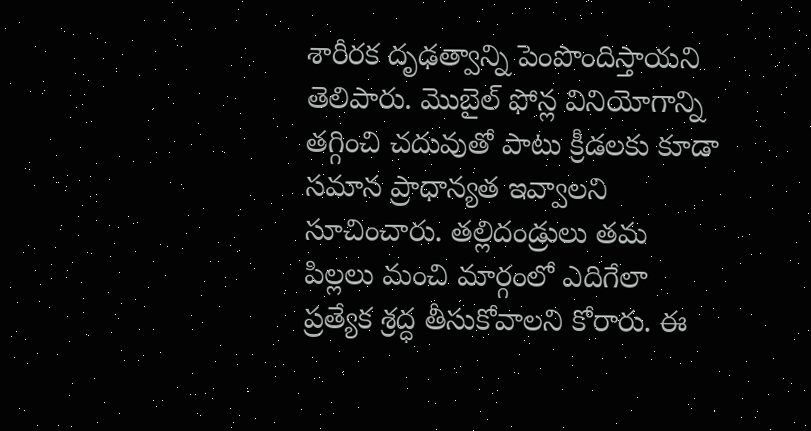శారీరక దృఢత్వాన్ని పెంపొందిస్తాయని తెలిపారు. మొబైల్ ఫోన్ల వినియోగాన్ని తగ్గించి చదువుతో పాటు క్రీడలకు కూడా సమాన ప్రాధాన్యత ఇవ్వాలని సూచించారు. తల్లిదండ్రులు తమ పిల్లలు మంచి మార్గంలో ఎదిగేలా ప్రత్యేక శ్రద్ధ తీసుకోవాలని కోరారు. ఈ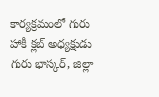కార్యక్రమంలో గురు హాకీ క్లబ్ అధ్యక్షుడు గురు భాస్కర్, జిల్లా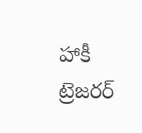హాకీ ట్రెజరర్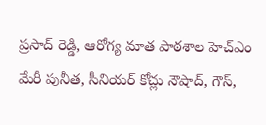ప్రసాద్ రెడ్డి, ఆరోగ్య మాత పాఠశాల హెచ్ఎం మేరీ పునీత, సీనియర్ కోచ్లు నౌషాద్, గౌస్,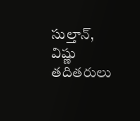సుల్తాన్, విష్ణు తదితరులు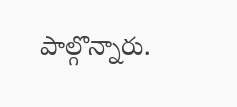పాల్గొన్నారు.